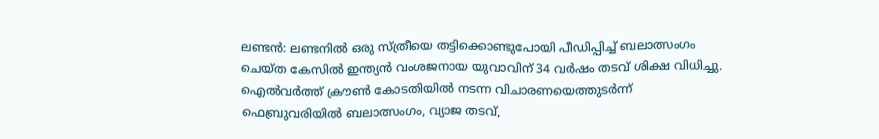ലണ്ടൻ: ലണ്ടനിൽ ഒരു സ്ത്രീയെ തട്ടിക്കൊണ്ടുപോയി പീഡിപ്പിച്ച് ബലാത്സംഗം ചെയ്ത കേസിൽ ഇന്ത്യൻ വംശജനായ യുവാവിന് 34 വർഷം തടവ് ശിക്ഷ വിധിച്ചു. ഐൽവർത്ത് ക്രൗൺ കോടതിയിൽ നടന്ന വിചാരണയെത്തുടർന്ന് ഫെബ്രുവരിയിൽ ബലാത്സംഗം, വ്യാജ തടവ്,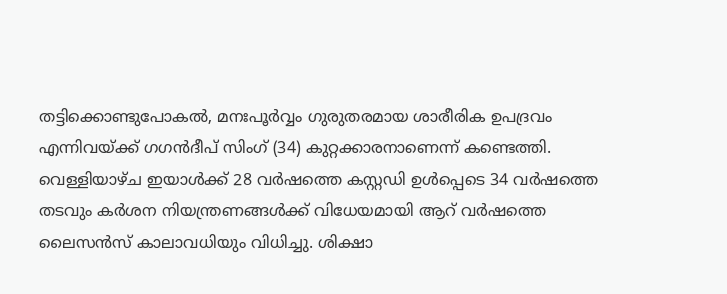തട്ടിക്കൊണ്ടുപോകൽ, മനഃപൂർവ്വം ഗുരുതരമായ ശാരീരിക ഉപദ്രവം എന്നിവയ്ക്ക് ഗഗൻദീപ് സിംഗ് (34) കുറ്റക്കാരനാണെന്ന് കണ്ടെത്തി.
വെള്ളിയാഴ്ച ഇയാൾക്ക് 28 വർഷത്തെ കസ്റ്റഡി ഉൾപ്പെടെ 34 വർഷത്തെ തടവും കർശന നിയന്ത്രണങ്ങൾക്ക് വിധേയമായി ആറ് വർഷത്തെ ലൈസൻസ് കാലാവധിയും വിധിച്ചു. ശിക്ഷാ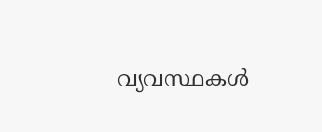വ്യവസ്ഥകൾ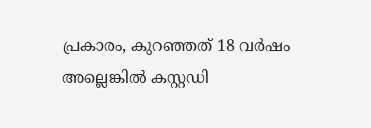പ്രകാരം, കുറഞ്ഞത് 18 വർഷം അല്ലെങ്കിൽ കസ്റ്റഡി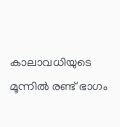കാലാവധിയുടെ മൂന്നിൽ രണ്ട് ഭാഗം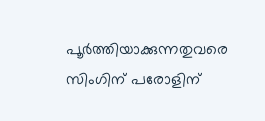പൂർത്തിയാക്കുന്നതുവരെ സിംഗിന് പരോളിന്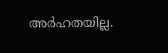അർഹതയില്ല.